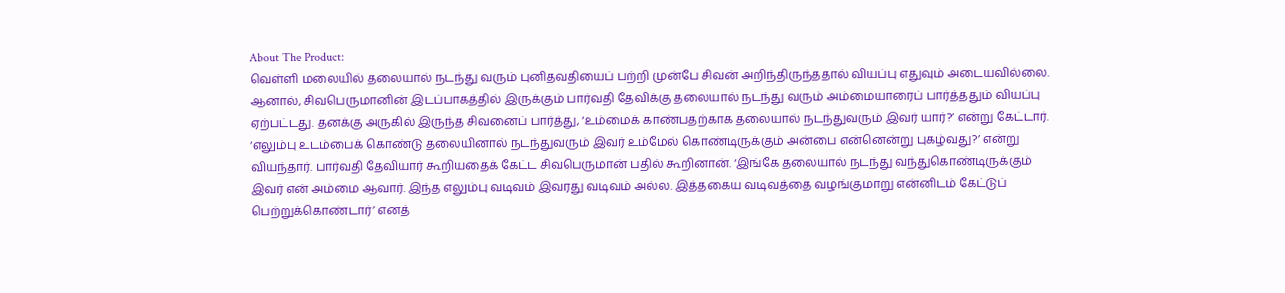About The Product:
வெள்ளி மலையில் தலையால் நடந்து வரும் புனிதவதியைப் பற்றி முன்பே சிவன் அறிந்திருந்ததால் வியப்பு எதுவும் அடையவில்லை. ஆனால், சிவபெருமானின் இடப்பாகத்தில் இருக்கும் பார்வதி தேவிக்கு தலையால் நடந்து வரும் அம்மையாரைப் பார்த்ததும் வியப்பு ஏற்பட்டது. தனக்கு அருகில் இருந்த சிவனைப் பார்த்து, ‘உம்மைக் காண்பதற்காக தலையால் நடந்துவரும் இவர் யார்?’ என்று கேட்டார். ‘எலும்பு உடம்பைக் கொண்டு தலையினால் நடந்துவரும் இவர் உம்மேல் கொண்டிருக்கும் அன்பை என்னென்று புகழ்வது?’ என்று வியந்தார். பார்வதி தேவியார் கூறியதைக் கேட்ட சிவபெருமான் பதில் கூறினான். ‘இங்கே தலையால் நடந்து வந்துகொண்டிருக்கும் இவர் என் அம்மை ஆவார். இந்த எலும்பு வடிவம் இவரது வடிவம் அல்ல. இத்தகைய வடிவத்தை வழங்குமாறு என்னிடம் கேட்டுப் பெற்றுக்கொண்டார்’ எனத்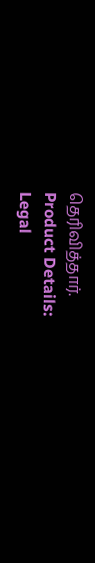தெரிவித்தார்.
Product Details:
Legal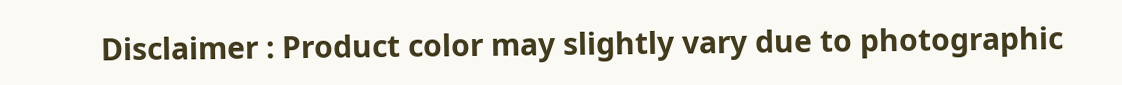Disclaimer : Product color may slightly vary due to photographic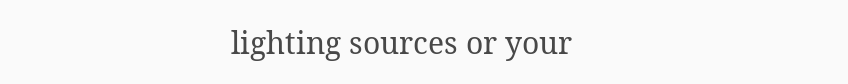lighting sources or your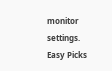monitor settings.
Easy Picks